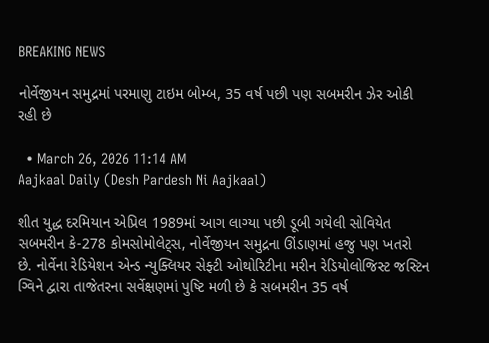BREAKING NEWS

નોર્વેજીયન સમુદ્રમાં પરમાણુ ટાઇમ બોમ્બ, 35 વર્ષ પછી પણ સબમરીન ઝેર ઓકી રહી છે

  • March 26, 2026 11:14 AM
Aajkaal Daily (Desh Pardesh Ni Aajkaal)

શીત યુદ્ધ દરમિયાન એપ્રિલ 1989માં આગ લાગ્યા પછી ડૂબી ગયેલી સોવિયેત સબમરીન કે-278 કોમસોમોલેટ્સ, નોર્વેજીયન સમુદ્રના ઊંડાણમાં હજુ પણ ખતરો છે. નોર્વેના રેડિયેશન એન્ડ ન્યુક્લિયર સેફ્ટી ઓથોરિટીના મરીન રેડિયોલોજિસ્ટ જસ્ટિન ગ્વિને દ્વારા તાજેતરના સર્વેક્ષણમાં પુષ્ટિ મળી છે કે સબમરીન 35 વર્ષ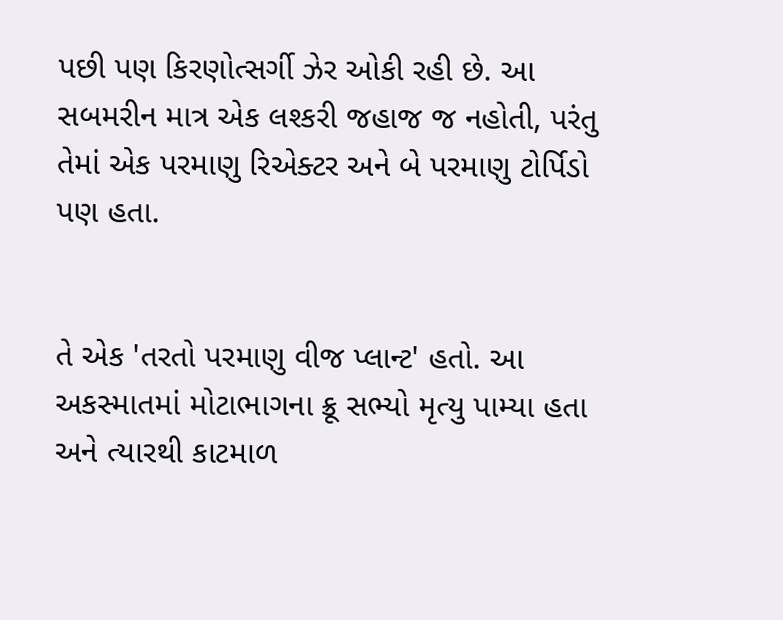પછી પણ કિરણોત્સર્ગી ઝેર ઓકી રહી છે. આ સબમરીન માત્ર એક લશ્કરી જહાજ જ નહોતી, પરંતુ તેમાં એક પરમાણુ રિએક્ટર અને બે પરમાણુ ટોર્પિડો પણ હતા.


તે એક 'તરતો પરમાણુ વીજ પ્લાન્ટ' હતો. આ અકસ્માતમાં મોટાભાગના ક્રૂ સભ્યો મૃત્યુ પામ્યા હતા અને ત્યારથી કાટમાળ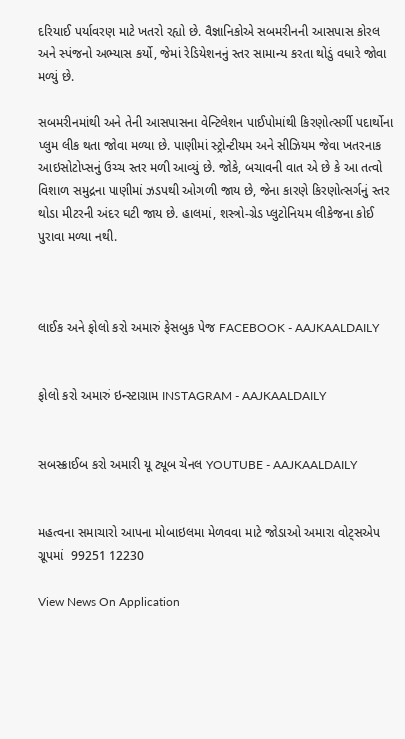દરિયાઈ પર્યાવરણ માટે ખતરો રહ્યો છે. વૈજ્ઞાનિકોએ સબમરીનની આસપાસ કોરલ અને સ્પંજનો અભ્યાસ કર્યો, જેમાં રેડિયેશનનું સ્તર સામાન્ય કરતા થોડું વધારે જોવા મળ્યું છે.

સબમરીનમાંથી અને તેની આસપાસના વેન્ટિલેશન પાઈપોમાંથી કિરણોત્સર્ગી પદાર્થોના પ્લુમ લીક થતા જોવા મળ્યા છે. પાણીમાં સ્ટ્રોન્ટીયમ અને સીઝિયમ જેવા ખતરનાક આઇસોટોપ્સનું ઉચ્ચ સ્તર મળી આવ્યું છે. જોકે, બચાવની વાત એ છે કે આ તત્વો વિશાળ સમુદ્રના પાણીમાં ઝડપથી ઓગળી જાય છે, જેના કારણે કિરણોત્સર્ગનું સ્તર થોડા મીટરની અંદર ઘટી જાય છે. હાલમાં, શસ્ત્રો-ગ્રેડ પ્લુટોનિયમ લીકેજના કોઈ પુરાવા મળ્યા નથી.



લાઈક અને ફોલો કરો અમારું ફેસબુક પેજ FACEBOOK - AAJKAALDAILY


ફોલો કરો અમારું ઇન્સ્ટાગ્રામ INSTAGRAM - AAJKAALDAILY


સબસ્ક્રાઈબ કરો અમારી યૂ ટ્યૂબ ચેનલ YOUTUBE - AAJKAALDAILY


મહત્વના સમાચારો આપના મોબાઇલમા મેળવવા માટે જોડાઓ અમારા વોટ્સએપ ગ્રૂપમાં  99251 12230

View News On Application